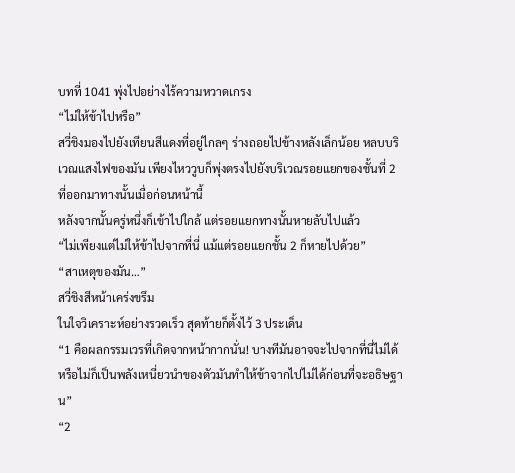บทที่ 1041 พุ่งไปอย่างไร้ความหวาดเกรง
“ไม่ให้ข้าไปหรือ”
สวี่ชิงมองไปยังเทียนสีแดงที่อยู่ไกลๆ ร่างถอยไปข้างหลังเล็กน้อย หลบบริเวณแสงไฟของมัน เพียงไหววูบก็พุ่งตรงไปยังบริเวณรอยแยกของชั้นที่ 2 ที่ออกมาทางนั้นเมื่อก่อนหน้านี้
หลังจากนั้นครู่หนึ่งก็เข้าไปใกล้ แต่รอยแยกทางนั้นหายลับไปแล้ว
“ไม่เพียงแต่ไม่ให้ข้าไปจากที่นี่ แม้แต่รอยแยกชั้น 2 ก็หายไปด้วย”
“สาเหตุของมัน…”
สวี่ชิงสีหน้าเคร่งขรึม
ในใจวิเคราะห์อย่างรวดเร็ว สุดท้ายก็ตั้งไว้ 3 ประเด็น
“1 คือผลกรรมเวรที่เกิดจากหน้ากากนั่น! บางทีมันอาจจะไปจากที่นี่ไม่ได้ หรือไม่ก็เป็นพลังเหนี่ยวนำของตัวมันทำให้ข้าจากไปไม่ได้ก่อนที่จะอธิษฐาน”
“2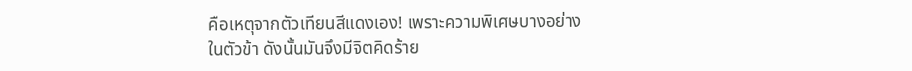คือเหตุจากตัวเทียนสีแดงเอง! เพราะความพิเศษบางอย่างในตัวข้า ดังนั้นมันจึงมีจิตคิดร้าย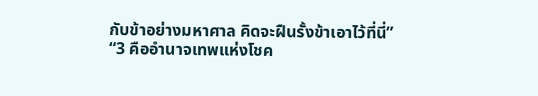กับข้าอย่างมหาศาล คิดจะฝืนรั้งข้าเอาไว้ที่นี่”
“3 คืออำนาจเทพแห่งโชค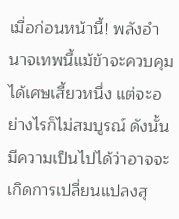เมื่อก่อนหน้านี้! พลังอำนาจเทพนี้แม้ข้าจะควบคุมได้เศษเสี้ยวหนึ่ง แต่จะอย่างไรก็ไม่สมบูรณ์ ดังนั้นมีความเป็นไปได้ว่าอาจจะเกิดการเปลี่ยนแปลงสุ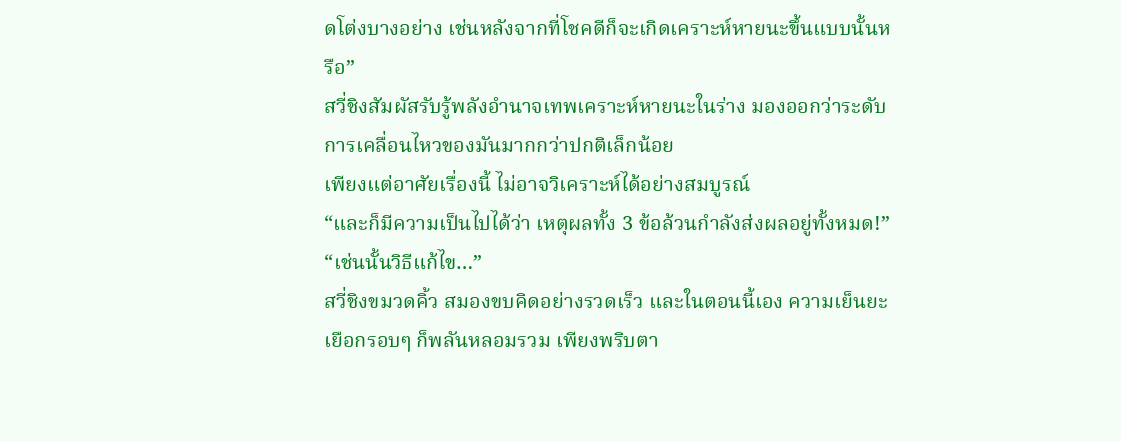ดโต่งบางอย่าง เช่นหลังจากที่โชคดีก็จะเกิดเคราะห์หายนะขึ้นแบบนั้นหรือ”
สวี่ชิงสัมผัสรับรู้พลังอำนาจเทพเคราะห์หายนะในร่าง มองออกว่าระดับการเคลื่อนไหวของมันมากกว่าปกติเล็กน้อย
เพียงแต่อาศัยเรื่องนี้ ไม่อาจวิเคราะห์ได้อย่างสมบูรณ์
“และก็มีความเป็นไปได้ว่า เหตุผลทั้ง 3 ข้อล้วนกำลังส่งผลอยู่ทั้งหมด!”
“เช่นนั้นวิธีแก้ไข…”
สวี่ชิงขมวดคิ้ว สมองขบคิดอย่างรวดเร็ว และในตอนนี้เอง ความเย็นยะเยือกรอบๆ ก็พลันหลอมรวม เพียงพริบตา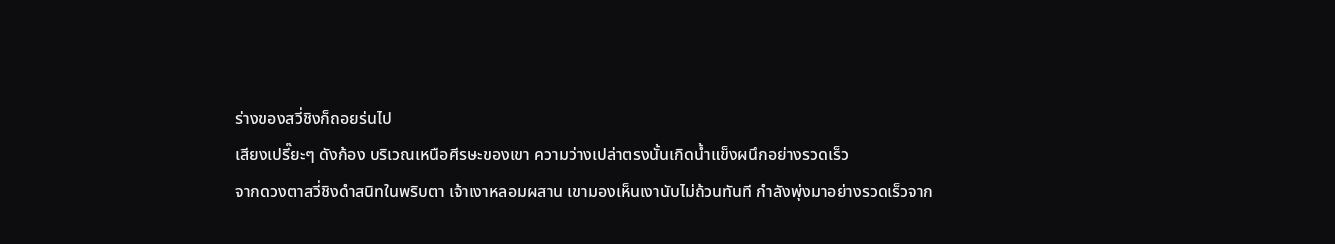ร่างของสวี่ชิงก็ถอยร่นไป
เสียงเปรี๊ยะๆ ดังก้อง บริเวณเหนือศีรษะของเขา ความว่างเปล่าตรงนั้นเกิดน้ำแข็งผนึกอย่างรวดเร็ว
จากดวงตาสวี่ชิงดำสนิทในพริบตา เจ้าเงาหลอมผสาน เขามองเห็นเงานับไม่ถ้วนทันที กำลังพุ่งมาอย่างรวดเร็วจาก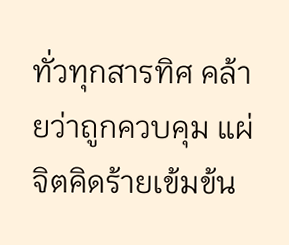ทั่วทุกสารทิศ คล้ายว่าถูกควบคุม แผ่จิตคิดร้ายเข้มข้น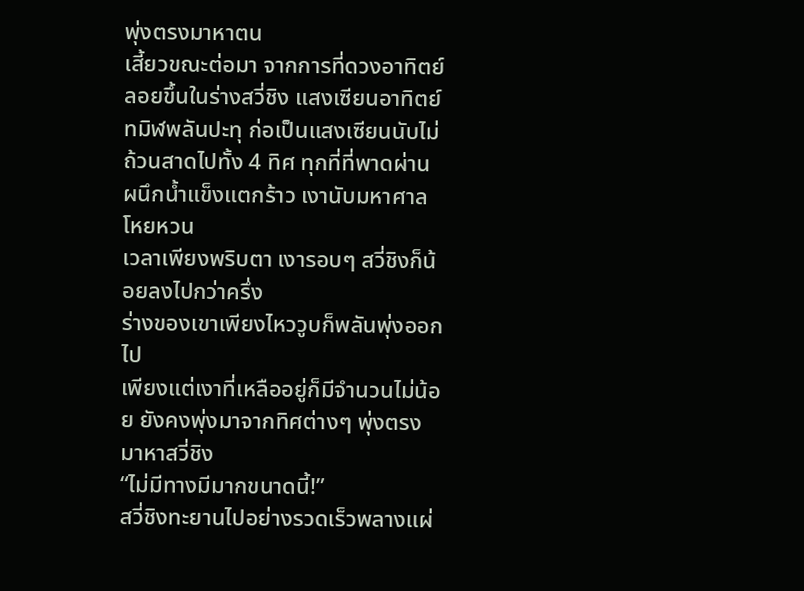พุ่งตรงมาหาตน
เสี้ยวขณะต่อมา จากการที่ดวงอาทิตย์ลอยขึ้นในร่างสวี่ชิง แสงเซียนอาทิตย์ทมิฬพลันปะทุ ก่อเป็นแสงเซียนนับไม่ถ้วนสาดไปทั้ง 4 ทิศ ทุกที่ที่พาดผ่าน ผนึกน้ำแข็งแตกร้าว เงานับมหาศาลโหยหวน
เวลาเพียงพริบตา เงารอบๆ สวี่ชิงก็น้อยลงไปกว่าครึ่ง
ร่างของเขาเพียงไหววูบก็พลันพุ่งออกไป
เพียงแต่เงาที่เหลืออยู่ก็มีจำนวนไม่น้อย ยังคงพุ่งมาจากทิศต่างๆ พุ่งตรงมาหาสวี่ชิง
“ไม่มีทางมีมากขนาดนี้!”
สวี่ชิงทะยานไปอย่างรวดเร็วพลางแผ่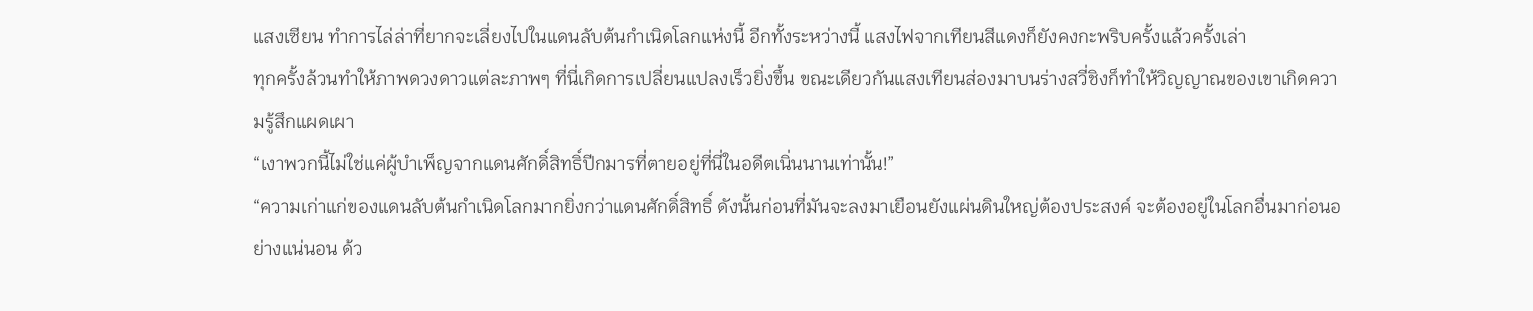แสงเซียน ทำการไล่ล่าที่ยากจะเลี่ยงไปในแดนลับต้นกำเนิดโลกแห่งนี้ อีกทั้งระหว่างนี้ แสงไฟจากเทียนสีแดงก็ยังคงกะพริบครั้งแล้วครั้งเล่า
ทุกครั้งล้วนทำให้ภาพดวงดาวแต่ละภาพๆ ที่นี่เกิดการเปลี่ยนแปลงเร็วยิ่งขึ้น ขณะเดียวกันแสงเทียนส่องมาบนร่างสวี่ชิงก็ทำให้วิญญาณของเขาเกิดความรู้สึกแผดเผา
“เงาพวกนี้ไม่ใช่แค่ผู้บำเพ็ญจากแดนศักดิ์สิทธิ์ปีกมารที่ตายอยู่ที่นี่ในอดีตเนิ่นนานเท่านั้น!”
“ความเก่าแก่ของแดนลับต้นกำเนิดโลกมากยิ่งกว่าแดนศักดิ์สิทธิ์ ดังนั้นก่อนที่มันจะลงมาเยือนยังแผ่นดินใหญ่ต้องประสงค์ จะต้องอยู่ในโลกอื่นมาก่อนอย่างแน่นอน ด้ว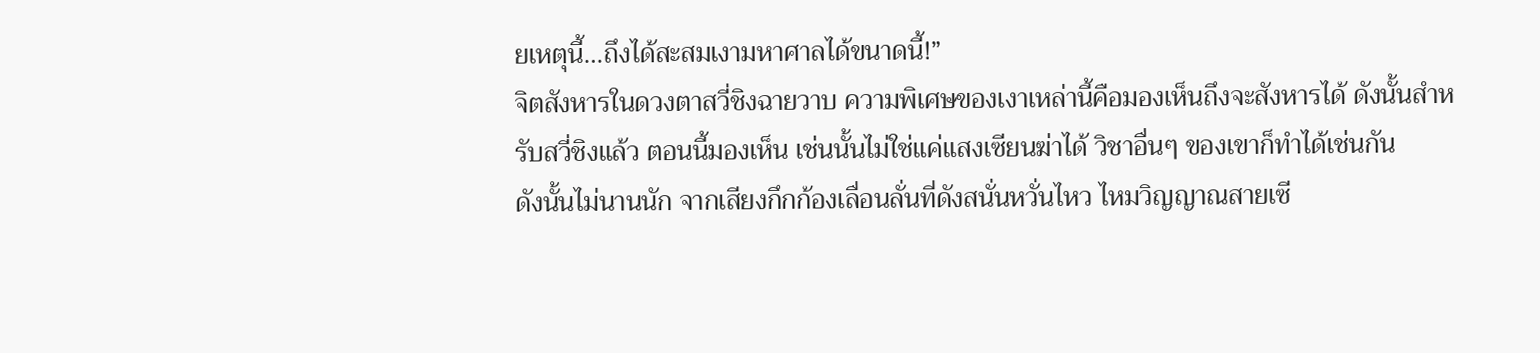ยเหตุนี้…ถึงได้สะสมเงามหาศาลได้ขนาดนี้!”
จิตสังหารในดวงตาสวี่ชิงฉายวาบ ความพิเศษของเงาเหล่านี้คือมองเห็นถึงจะสังหารได้ ดังนั้นสำหรับสวี่ชิงแล้ว ตอนนี้มองเห็น เช่นนั้นไม่ใช่แค่แสงเซียนฆ่าได้ วิชาอื่นๆ ของเขาก็ทำได้เช่นกัน
ดังนั้นไม่นานนัก จากเสียงกึกก้องเลื่อนลั่นที่ดังสนั่นหวั่นไหว ไหมวิญญาณสายเซี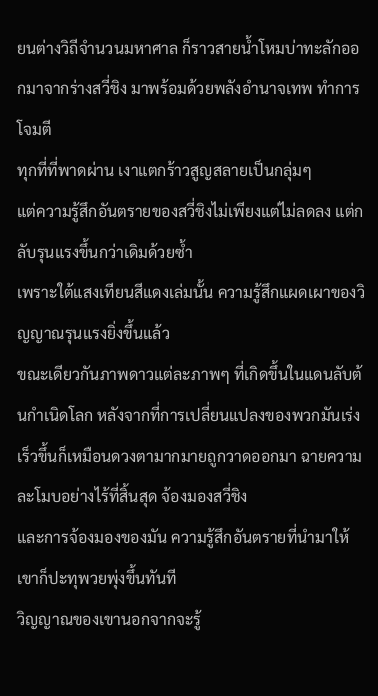ยนต่างวิถีจำนวนมหาศาล ก็ราวสายน้ำโหมบ่าทะลักออกมาจากร่างสวี่ชิง มาพร้อมด้วยพลังอำนาจเทพ ทำการโจมตี
ทุกที่ที่พาดผ่าน เงาแตกร้าวสูญสลายเป็นกลุ่มๆ
แต่ความรู้สึกอันตรายของสวี่ชิงไม่เพียงแต่ไม่ลดลง แต่กลับรุนแรงขึ้นกว่าเดิมด้วยซ้ำ
เพราะใต้แสงเทียนสีแดงเล่มนั้น ความรู้สึกแผดเผาของวิญญาณรุนแรงยิ่งขึ้นแล้ว
ขณะเดียวกันภาพดาวแต่ละภาพๆ ที่เกิดขึ้นในแดนลับต้นกำเนิดโลก หลังจากที่การเปลี่ยนแปลงของพวกมันเร่งเร็วขึ้นก็เหมือนดวงตามากมายถูกวาดออกมา ฉายความละโมบอย่างไร้ที่สิ้นสุด จ้องมองสวี่ชิง
และการจ้องมองของมัน ความรู้สึกอันตรายที่นำมาให้เขาก็ปะทุพวยพุ่งขึ้นทันที
วิญญาณของเขานอกจากจะรู้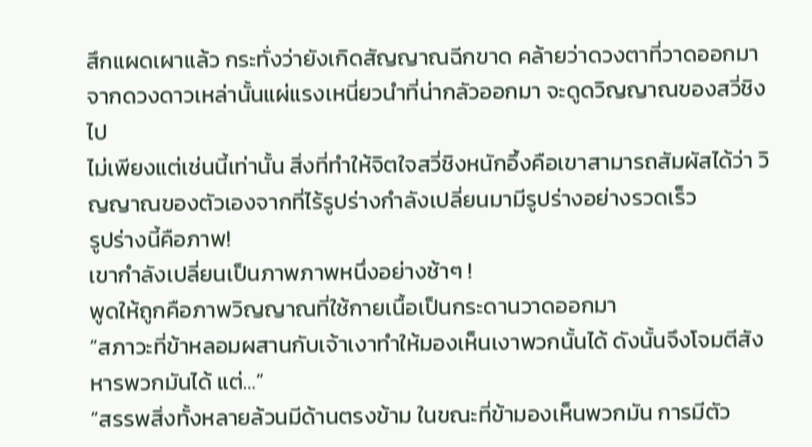สึกแผดเผาแล้ว กระทั่งว่ายังเกิดสัญญาณฉีกขาด คล้ายว่าดวงตาที่วาดออกมาจากดวงดาวเหล่านั้นแผ่แรงเหนี่ยวนำที่น่ากลัวออกมา จะดูดวิญญาณของสวี่ชิงไป
ไม่เพียงแต่เช่นนี้เท่านั้น สิ่งที่ทำให้จิตใจสวี่ชิงหนักอึ้งคือเขาสามารถสัมผัสได้ว่า วิญญาณของตัวเองจากที่ไร้รูปร่างกำลังเปลี่ยนมามีรูปร่างอย่างรวดเร็ว
รูปร่างนี้คือภาพ!
เขากำลังเปลี่ยนเป็นภาพภาพหนึ่งอย่างช้าๆ !
พูดให้ถูกคือภาพวิญญาณที่ใช้กายเนื้อเป็นกระดานวาดออกมา
“สภาวะที่ข้าหลอมผสานกับเจ้าเงาทำให้มองเห็นเงาพวกนั้นได้ ดังนั้นจึงโจมตีสังหารพวกมันได้ แต่…”
“สรรพสิ่งทั้งหลายล้วนมีด้านตรงข้าม ในขณะที่ข้ามองเห็นพวกมัน การมีตัว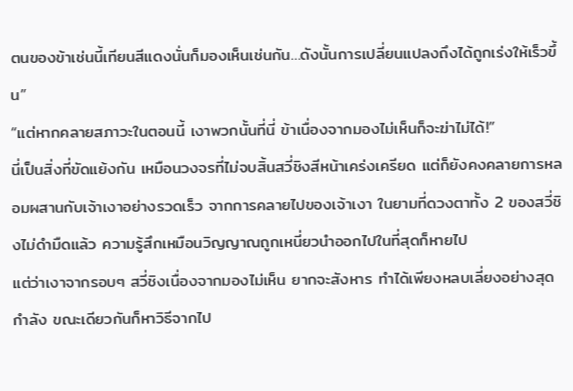ตนของข้าเช่นนี้เทียนสีแดงนั่นก็มองเห็นเช่นกัน…ดังนั้นการเปลี่ยนแปลงถึงได้ถูกเร่งให้เร็วขึ้น”
“แต่หากคลายสภาวะในตอนนี้ เงาพวกนั้นที่นี่ ข้าเนื่องจากมองไม่เห็นก็จะฆ่าไม่ได้!”
นี่เป็นสิ่งที่ขัดแย้งกัน เหมือนวงจรที่ไม่จบสิ้นสวี่ชิงสีหน้าเคร่งเครียด แต่ก็ยังคงคลายการหลอมผสานกับเจ้าเงาอย่างรวดเร็ว จากการคลายไปของเจ้าเงา ในยามที่ดวงตาทั้ง 2 ของสวี่ชิงไม่ดำมืดแล้ว ความรู้สึกเหมือนวิญญาณถูกเหนี่ยวนำออกไปในที่สุดก็หายไป
แต่ว่าเงาจากรอบๆ สวี่ชิงเนื่องจากมองไม่เห็น ยากจะสังหาร ทำได้เพียงหลบเลี่ยงอย่างสุดกำลัง ขณะเดียวกันก็หาวิธีจากไป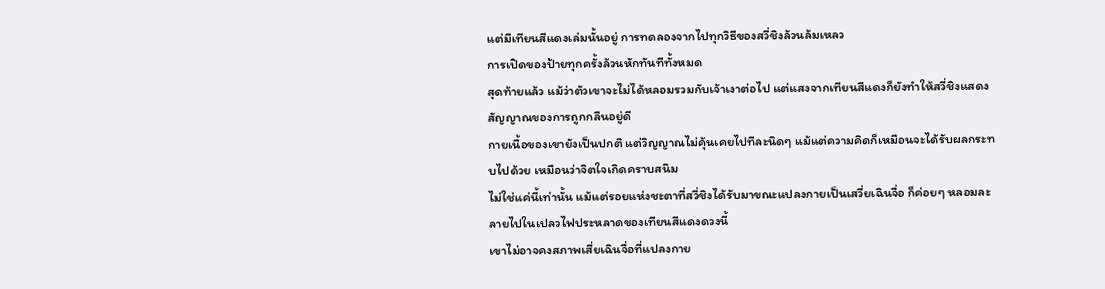แต่มีเทียนสีแดงเล่มนั้นอยู่ การทดลองจากไปทุกวิธีของสวี่ชิงล้วนล้มเหลว
การเปิดของป้ายทุกครั้งล้วนหักทันทีทั้งหมด
สุดท้ายแล้ว แม้ว่าตัวเขาจะไม่ได้หลอมรวมกับเจ้าเงาต่อไป แต่แสงจากเทียนสีแดงก็ยังทำให้สวี่ชิงแสดงสัญญาณของการถูกกลืนอยู่ดี
กายเนื้อของเขายังเป็นปกติ แต่วิญญาณไม่คุ้นเคยไปทีละนิดๆ แม้แต่ความคิดก็เหมือนจะได้รับผลกระทบไปด้วย เหมือนว่าจิตใจเกิดคราบสนิม
ไม่ใช่แค่นี้เท่านั้น แม้แต่รอยแห่งชะตาที่สวี่ชิงได้รับมาขณะแปลงกายเป็นเสวี่ยเฉินจื่อ ก็ค่อยๆ หลอมละลายไปในเปลวไฟประหลาดของเทียนสีแดงดวงนี้
เขาไม่อาจคงสภาพเสี่ยเฉินจื่อที่แปลงกาย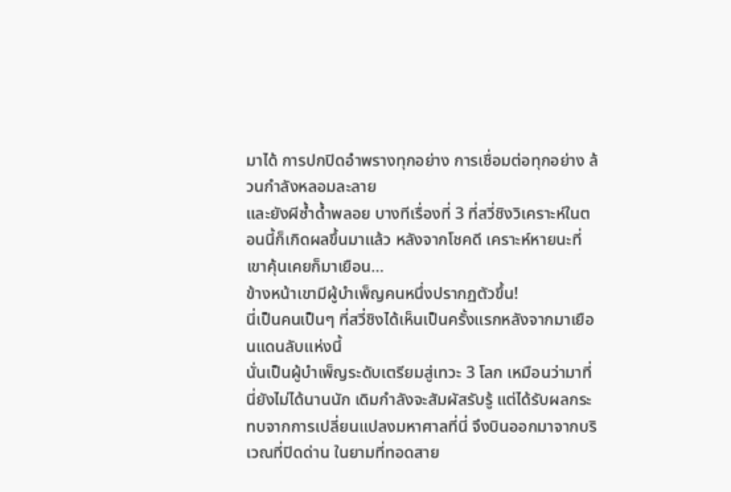มาได้ การปกปิดอำพรางทุกอย่าง การเชื่อมต่อทุกอย่าง ล้วนกำลังหลอมละลาย
และยังผีซ้ำด้ำพลอย บางทีเรื่องที่ 3 ที่สวี่ชิงวิเคราะห์ในตอนนี้ก็เกิดผลขึ้นมาแล้ว หลังจากโชคดี เคราะห์หายนะที่เขาคุ้นเคยก็มาเยือน…
ข้างหน้าเขามีผู้บำเพ็ญคนหนึ่งปรากฏตัวขึ้น!
นี่เป็นคนเป็นๆ ที่สวี่ชิงได้เห็นเป็นครั้งแรกหลังจากมาเยือนแดนลับแห่งนี้
นั่นเป็นผู้บำเพ็ญระดับเตรียมสู่เทวะ 3 โลก เหมือนว่ามาที่นี่ยังไม่ได้นานนัก เดิมกำลังจะสัมผัสรับรู้ แต่ได้รับผลกระทบจากการเปลี่ยนแปลงมหาศาลที่นี่ จึงบินออกมาจากบริเวณที่ปิดด่าน ในยามที่ทอดสาย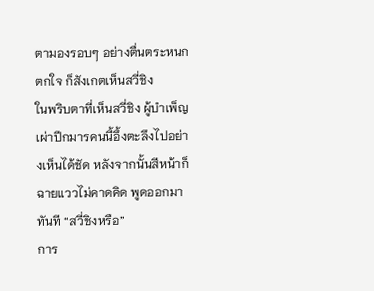ตามองรอบๆ อย่างตื่นตระหนกตกใจ ก็สังเกตเห็นสวี่ชิง
ในพริบตาที่เห็นสวี่ชิง ผู้บำเพ็ญเผ่าปีกมารคนนี้อึ้งตะลึงไปอย่างเห็นได้ชัด หลังจากนั้นสีหน้าก็ฉายแววไม่คาดคิด พูดออกมาทันที “สวี่ชิงหรือ”
การ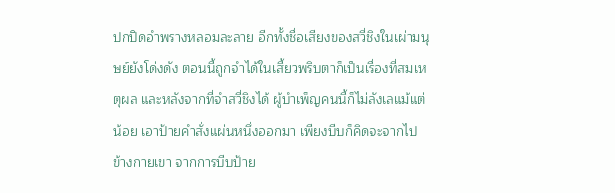ปกปิดอำพรางหลอมละลาย อีกทั้งชื่อเสียงของสวี่ชิงในเผ่ามนุษย์ยังโด่งดัง ตอนนี้ถูกจำได้ในเสี้ยวพริบตาก็เป็นเรื่องที่สมเหตุผล และหลังจากที่จำสวี่ชิงได้ ผู้บำเพ็ญคนนี้ก็ไม่ลังเลแม้แต่น้อย เอาป้ายคำสั่งแผ่นหนึ่งออกมา เพียงบีบก็คิดจะจากไป
ข้างกายเขา จากการบีบป้าย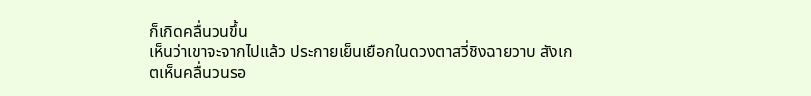ก็เกิดคลื่นวนขึ้น
เห็นว่าเขาจะจากไปแล้ว ประกายเย็นเยือกในดวงตาสวี่ชิงฉายวาบ สังเกตเห็นคลื่นวนรอ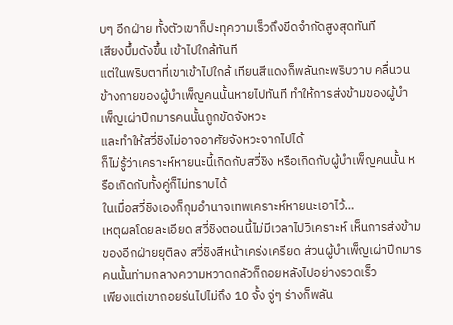บๆ อีกฝ่าย ทั้งตัวเขาก็ปะทุความเร็วถึงขีดจำกัดสูงสุดทันที
เสียงบึ้มดังขึ้น เข้าไปใกล้ทันที
แต่ในพริบตาที่เขาเข้าไปใกล้ เทียนสีแดงก็พลันกะพริบวาบ คลื่นวนข้างกายของผู้บำเพ็ญคนนั้นหายไปทันที ทำให้การส่งข้ามของผู้บำเพ็ญเผ่าปีกมารคนนั้นถูกขัดจังหวะ
และทำให้สวี่ชิงไม่อาจอาศัยจังหวะจากไปได้
ก็ไม่รู้ว่าเคราะห์หายนะนี้เกิดกับสวี่ชิง หรือเกิดกับผู้บำเพ็ญคนนั้น หรือเกิดกับทั้งคู่ก็ไม่ทราบได้
ในเมื่อสวี่ชิงเองก็กุมอำนาจเทพเคราะห์หายนะเอาไว้…
เหตุผลโดยละเอียด สวี่ชิงตอนนี้ไม่มีเวลาไปวิเคราะห์ เห็นการส่งข้ามของอีกฝ่ายยุติลง สวี่ชิงสีหน้าเคร่งเครียด ส่วนผู้บำเพ็ญเผ่าปีกมารคนนั้นท่ามกลางความหวาดกลัวก็ถอยหลังไปอย่างรวดเร็ว
เพียงแต่เขาถอยร่นไปไม่ถึง 10 จั้ง จู่ๆ ร่างก็พลัน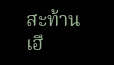สะท้านเฮื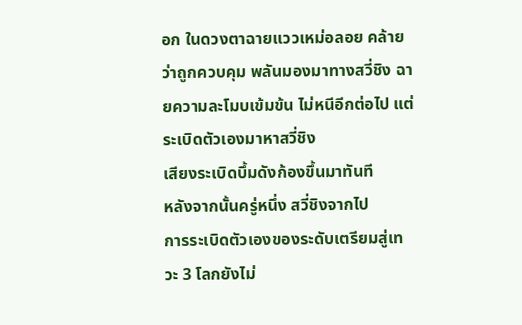อก ในดวงตาฉายแววเหม่อลอย คล้ายว่าถูกควบคุม พลันมองมาทางสวี่ชิง ฉายความละโมบเข้มข้น ไม่หนีอีกต่อไป แต่ระเบิดตัวเองมาหาสวี่ชิง
เสียงระเบิดบึ้มดังก้องขึ้นมาทันที
หลังจากนั้นครู่หนึ่ง สวี่ชิงจากไป
การระเบิดตัวเองของระดับเตรียมสู่เทวะ 3 โลกยังไม่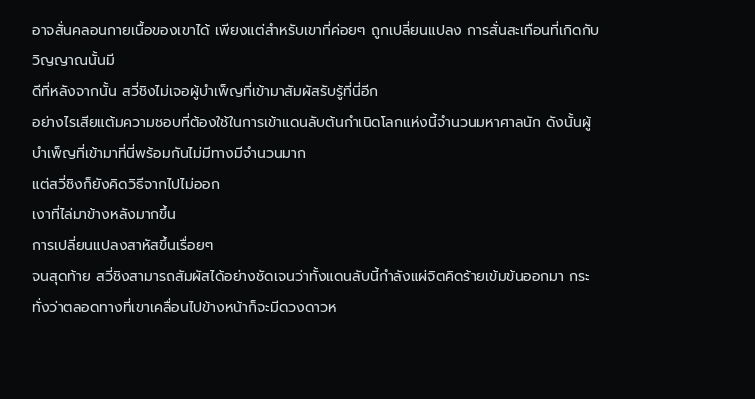อาจสั่นคลอนกายเนื้อของเขาได้ เพียงแต่สำหรับเขาที่ค่อยๆ ถูกเปลี่ยนแปลง การสั่นสะเทือนที่เกิดกับวิญญาณนั้นมี
ดีที่หลังจากนั้น สวี่ชิงไม่เจอผู้บำเพ็ญที่เข้ามาสัมผัสรับรู้ที่นี่อีก
อย่างไรเสียแต้มความชอบที่ต้องใช้ในการเข้าแดนลับต้นกำเนิดโลกแห่งนี้จำนวนมหาศาลนัก ดังนั้นผู้บำเพ็ญที่เข้ามาที่นี่พร้อมกันไม่มีทางมีจำนวนมาก
แต่สวี่ชิงก็ยังคิดวิธีจากไปไม่ออก
เงาที่ไล่มาข้างหลังมากขึ้น
การเปลี่ยนแปลงสาหัสขึ้นเรื่อยๆ
จนสุดท้าย สวี่ชิงสามารถสัมผัสได้อย่างชัดเจนว่าทั้งแดนลับนี้กำลังแผ่จิตคิดร้ายเข้มข้นออกมา กระทั่งว่าตลอดทางที่เขาเคลื่อนไปข้างหน้าก็จะมีดวงดาวห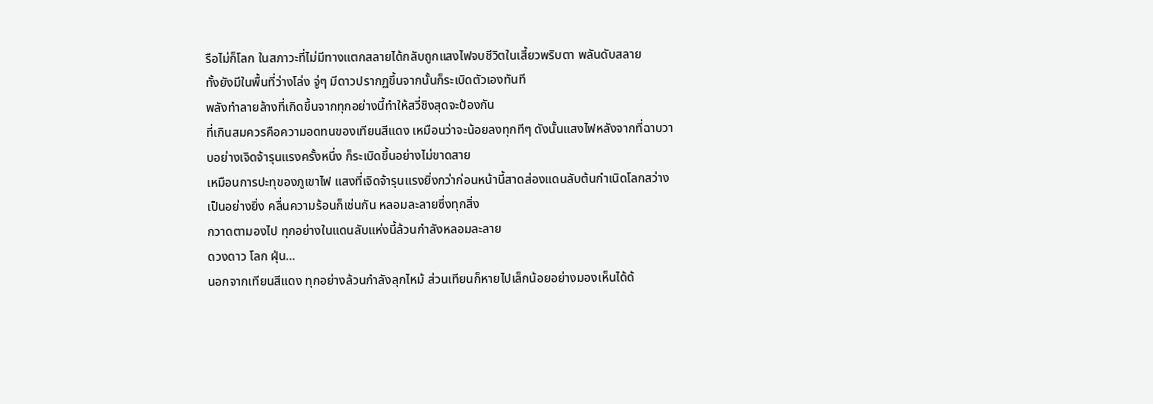รือไม่ก็โลก ในสภาวะที่ไม่มีทางแตกสลายได้กลับถูกแสงไฟจบชีวิตในเสี้ยวพริบตา พลันดับสลาย
ทั้งยังมีในพื้นที่ว่างโล่ง จู่ๆ มีดาวปรากฏขึ้นจากนั้นก็ระเบิดตัวเองทันที
พลังทำลายล้างที่เกิดขึ้นจากทุกอย่างนี้ทำให้สวี่ชิงสุดจะป้องกัน
ที่เกินสมควรคือความอดทนของเทียนสีแดง เหมือนว่าจะน้อยลงทุกทีๆ ดังนั้นแสงไฟหลังจากที่ฉาบวาบอย่างเจิดจ้ารุนแรงครั้งหนึ่ง ก็ระเบิดขึ้นอย่างไม่ขาดสาย
เหมือนการปะทุของภูเขาไฟ แสงที่เจิดจ้ารุนแรงยิ่งกว่าก่อนหน้านี้สาดส่องแดนลับต้นกำเนิดโลกสว่างเป็นอย่างยิ่ง คลื่นความร้อนก็เช่นกัน หลอมละลายซึ่งทุกสิ่ง
กวาดตามองไป ทุกอย่างในแดนลับแห่งนี้ล้วนกำลังหลอมละลาย
ดวงดาว โลก ฝุ่น…
นอกจากเทียนสีแดง ทุกอย่างล้วนกำลังลุกไหม้ ส่วนเทียนก็หายไปเล็กน้อยอย่างมองเห็นได้ด้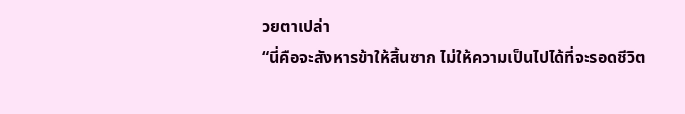วยตาเปล่า
“นี่คือจะสังหารข้าให้สิ้นซาก ไม่ให้ความเป็นไปได้ที่จะรอดชีวิต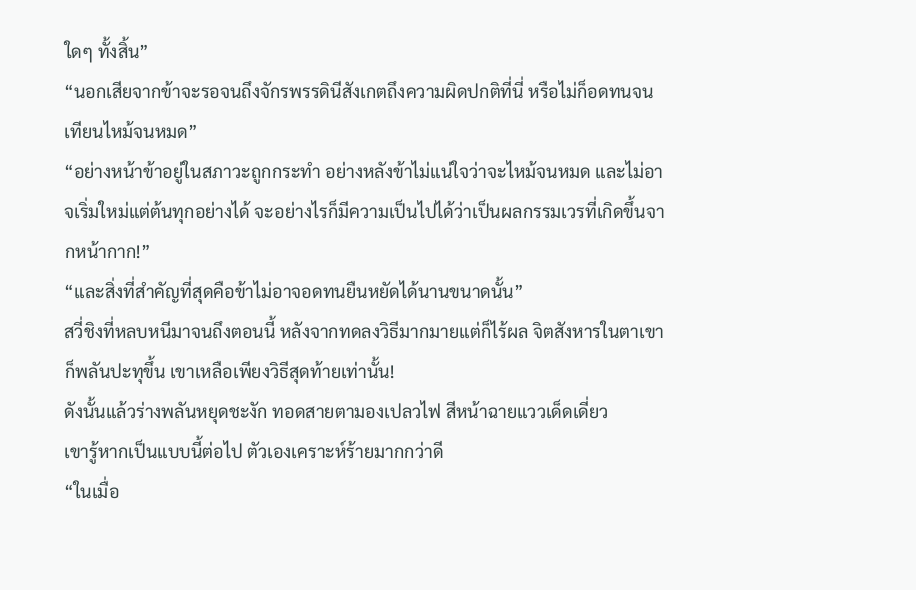ใดๆ ทั้งสิ้น”
“นอกเสียจากข้าจะรอจนถึงจักรพรรดินีสังเกตถึงความผิดปกติที่นี่ หรือไม่ก็อดทนจนเทียนไหม้จนหมด”
“อย่างหน้าข้าอยู่ในสภาวะถูกกระทำ อย่างหลังข้าไม่แน่ใจว่าจะไหม้จนหมด และไม่อาจเริ่มใหม่แต่ต้นทุกอย่างได้ จะอย่างไรก็มีความเป็นไปได้ว่าเป็นผลกรรมเวรที่เกิดขึ้นจากหน้ากาก!”
“และสิ่งที่สำคัญที่สุดคือข้าไม่อาจอดทนยืนหยัดได้นานขนาดนั้น”
สวี่ชิงที่หลบหนีมาจนถึงตอนนี้ หลังจากทดลงวิธีมากมายแต่ก็ไร้ผล จิตสังหารในตาเขาก็พลันปะทุขึ้น เขาเหลือเพียงวิธีสุดท้ายเท่านั้น!
ดังนั้นแล้วร่างพลันหยุดชะงัก ทอดสายตามองเปลวไฟ สีหน้าฉายแววเด็ดเดี่ยว
เขารู้หากเป็นแบบนี้ต่อไป ตัวเองเคราะห์ร้ายมากกว่าดี
“ในเมื่อ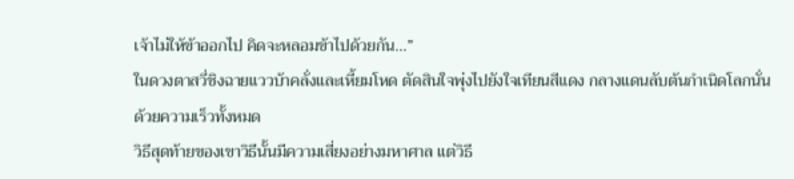เจ้าไม่ให้ข้าออกไป คิดจะหลอมข้าไปด้วยกัน…”
ในดวงตาสวี่ชิงฉายแววบ้าคลั่งและเหี้ยมโหด ตัดสินใจพุ่งไปยังใจเทียนสีแดง กลางแดนลับต้นกำเนิดโลกนั่นด้วยความเร็วทั้งหมด
วิธีสุดท้ายของเขาวิธีนั้นมีความเสี่ยงอย่างมหาศาล แต่วิธี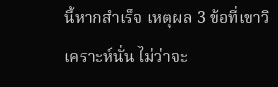นี้หากสำเร็จ เหตุผล 3 ข้อที่เขาวิเคราะห์นั่น ไม่ว่าจะ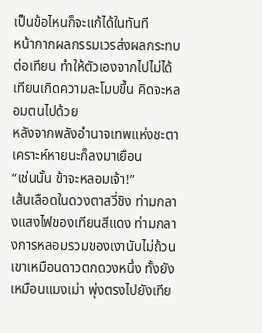เป็นข้อไหนก็จะแก้ได้ในทันที
หน้ากากผลกรรมเวรส่งผลกระทบต่อเทียน ทำให้ตัวเองจากไปไม่ได้
เทียนเกิดความละโมบขึ้น คิดจะหลอมตนไปด้วย
หลังจากพลังอำนาจเทพแห่งชะตา เคราะห์หายนะก็ลงมาเยือน
“เช่นนั้น ข้าจะหลอมเจ้า!”
เส้นเลือดในดวงตาสวี่ชิง ท่ามกลางแสงไฟของเทียนสีแดง ท่ามกลางการหลอมรวมของเงานับไม่ถ้วน เขาเหมือนดาวตกดวงหนึ่ง ทั้งยังเหมือนแมงเม่า พุ่งตรงไปยังเทีย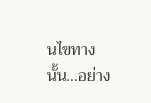นไขทางนั้น…อย่าง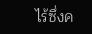ไร้ซึ่งค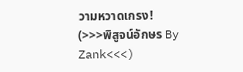วามหวาดเกรง!
(>>>พิสูจน์อักษร By Zank<<<)